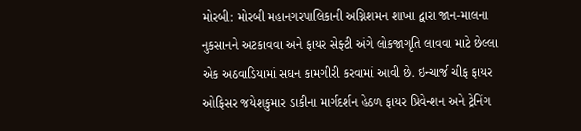મોરબી: મોરબી મહાનગરપાલિકાની અગ્નિશમન શાખા દ્વારા જાન-માલના નુકસાનને અટકાવવા અને ફાયર સેફ્ટી અંગે લોકજાગૃતિ લાવવા માટે છેલ્લા એક અઠવાડિયામાં સઘન કામગીરી કરવામાં આવી છે. ઇન્ચાર્જ ચીફ ફાયર ઓફિસર જયેશકુમાર ડાકીના માર્ગદર્શન હેઠળ ફાયર પ્રિવેન્શન અને ટ્રેનિંગ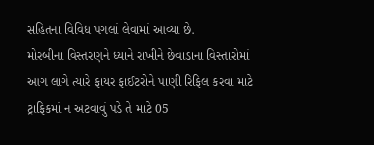સહિતના વિવિધ પગલાં લેવામાં આવ્યા છે.
મોરબીના વિસ્તરણને ધ્યાને રાખીને છેવાડાના વિસ્તારોમાં આગ લાગે ત્યારે ફાયર ફાઈટરોને પાણી રિફિલ કરવા માટે ટ્રાફિકમાં ન અટવાવું પડે તે માટે 05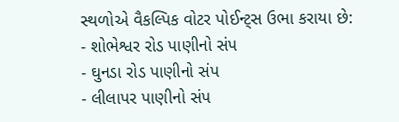સ્થળોએ વૈકલ્પિક વોટર પોઈન્ટ્સ ઉભા કરાયા છે:
- શોભેશ્વર રોડ પાણીનો સંપ
- ઘુનડા રોડ પાણીનો સંપ
- લીલાપર પાણીનો સંપ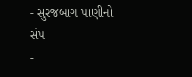- સુરજબાગ પાણીનો સંપ
-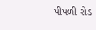પીપળી રોડ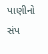પાણીનો સંપ